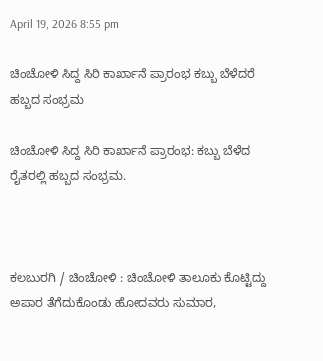April 19, 2026 8:55 pm

ಚಿಂಚೋಳಿ ಸಿದ್ದ ಸಿರಿ ಕಾರ್ಖಾನೆ ಪ್ರಾರಂಭ ಕಬ್ಬು ಬೆಳೆದರೆ ಹಬ್ಬದ ಸಂಭ್ರಮ

ಚಿಂಚೋಳಿ ಸಿದ್ದ ಸಿರಿ ಕಾರ್ಖಾನೆ ಪ್ರಾರಂಭ: ಕಬ್ಬು ಬೆಳೆದ ರೈತರಲ್ಲಿ ಹಬ್ಬದ ಸಂಭ್ರಮ.



ಕಲಬುರಗಿ / ಚಿಂಚೋಳಿ : ಚಿಂಚೋಳಿ ತಾಲೂಕು ಕೊಟ್ಟಿದ್ದು ಅಪಾರ ತೆಗೆದುಕೊಂಡು ಹೋದವರು ಸುಮಾರ,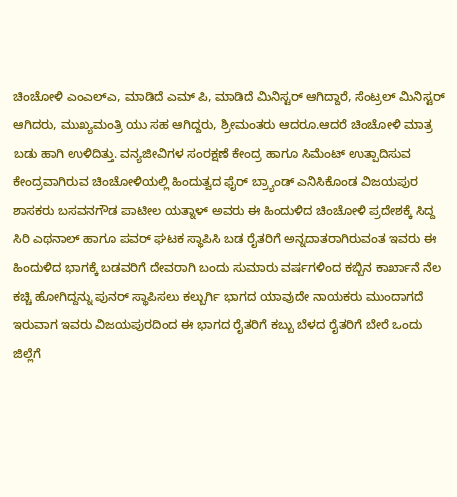ಚಿಂಚೋಳಿ ಎಂಎಲ್ಎ, ಮಾಡಿದೆ ಎಮ್ ಪಿ, ಮಾಡಿದೆ ಮಿನಿಸ್ಟರ್ ಆಗಿದ್ದಾರೆ, ಸೆಂಟ್ರಲ್ ಮಿನಿಸ್ಟರ್ ಆಗಿದರು, ಮುಖ್ಯಮಂತ್ರಿ ಯು ಸಹ ಆಗಿದ್ದರು, ಶ್ರೀಮಂತರು ಆದರೂ.ಆದರೆ ಚಿಂಚೋಳಿ ಮಾತ್ರ ಬಡು ಹಾಗಿ ಉಳಿದಿತ್ತು. ವನ್ಯಜೀವಿಗಳ ಸಂರಕ್ಷಣೆ ಕೇಂದ್ರ ಹಾಗೂ ಸಿಮೆಂಟ್ ಉತ್ಪಾದಿಸುವ ಕೇಂದ್ರವಾಗಿರುವ ಚಿಂಚೋಳಿಯಲ್ಲಿ ಹಿಂದುತ್ವದ ಫೈರ್ ಬ್ರ್ಯಾಂಡ್ ಎನಿಸಿಕೊಂಡ ವಿಜಯಪುರ ಶಾಸಕರು ಬಸವನಗೌಡ ಪಾಟೀಲ ಯತ್ನಾಳ್ ಅವರು ಈ ಹಿಂದುಳಿದ ಚಿಂಚೋಳಿ ಪ್ರದೇಶಕ್ಕೆ ಸಿದ್ದ ಸಿರಿ ಎಥನಾಲ್ ಹಾಗೂ ಪವರ್ ಘಟಕ ಸ್ಥಾಪಿಸಿ ಬಡ ರೈತರಿಗೆ ಅನ್ನದಾತರಾಗಿರುವಂತ ಇವರು ಈ ಹಿಂದುಳಿದ ಭಾಗಕ್ಕೆ ಬಡವರಿಗೆ ದೇವರಾಗಿ ಬಂದು ಸುಮಾರು ವರ್ಷಗಳಿಂದ ಕಬ್ಬಿನ ಕಾರ್ಖಾನೆ ನೆಲ ಕಚ್ಚಿ ಹೋಗಿದ್ದನ್ನು ಪುನರ್ ಸ್ಥಾಪಿಸಲು ಕಲ್ಬುರ್ಗಿ ಭಾಗದ ಯಾವುದೇ ನಾಯಕರು ಮುಂದಾಗದೆ ಇರುವಾಗ ಇವರು ವಿಜಯಪುರದಿಂದ ಈ ಭಾಗದ ರೈತರಿಗೆ ಕಬ್ಬು ಬೆಳದ ರೈತರಿಗೆ ಬೇರೆ ಒಂದು ಜಿಲ್ಲೆಗೆ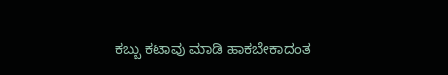ಕಬ್ಬು ಕಟಾವು ಮಾಡಿ ಹಾಕಬೇಕಾದಂತ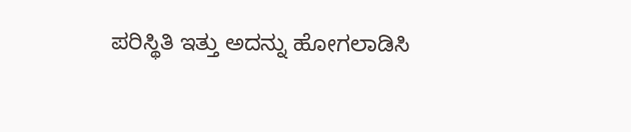ಪರಿಸ್ಥಿತಿ ಇತ್ತು ಅದನ್ನು ಹೋಗಲಾಡಿಸಿ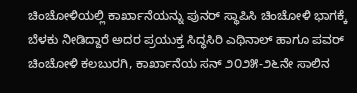ಚಿಂಚೋಳಿಯಲ್ಲಿ ಕಾರ್ಖಾನೆಯನ್ನು ಪುನರ್ ಸ್ಥಾಪಿಸಿ ಚಿಂಚೋಳಿ ಭಾಗಕ್ಕೆ ಬೆಳಕು ನೀಡಿದ್ದಾರೆ ಅದರ ಪ್ರಯುಕ್ತ ಸಿದ್ಧಸಿರಿ ಎಥಿನಾಲ್ ಹಾಗೂ ಪವರ್ ಚಿಂಚೋಳಿ ಕಲಬುರಗಿ, ಕಾರ್ಖಾನೆಯ ಸನ್ ೨೦೨೫-೨೬ನೇ ಸಾಲಿನ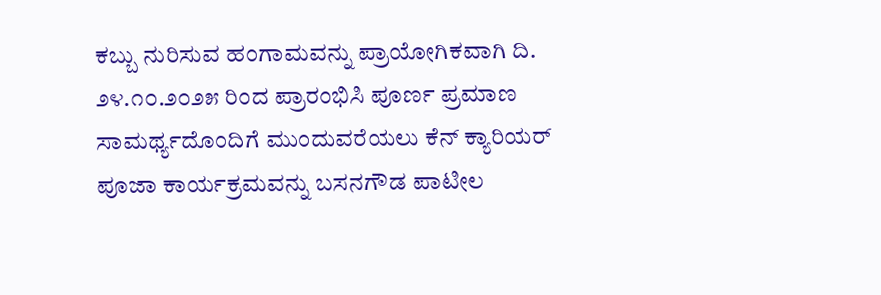ಕಬ್ಬು ನುರಿಸುವ ಹಂಗಾಮವನ್ನು ಪ್ರಾಯೋಗಿಕವಾಗಿ ದಿ. ೨೪.೧೦.೨೦೨೫ ರಿಂದ ಪ್ರಾರಂಭಿಸಿ ಪೂರ್ಣ ಪ್ರಮಾಣ ಸಾಮರ್ಥ್ಯದೊಂದಿಗೆ ಮುಂದುವರೆಯಲು ಕೆನ್ ಕ್ಯಾರಿಯರ್ ಪೂಜಾ ಕಾರ್ಯಕ್ರಮವನ್ನು ಬಸನಗೌಡ ಪಾಟೀಲ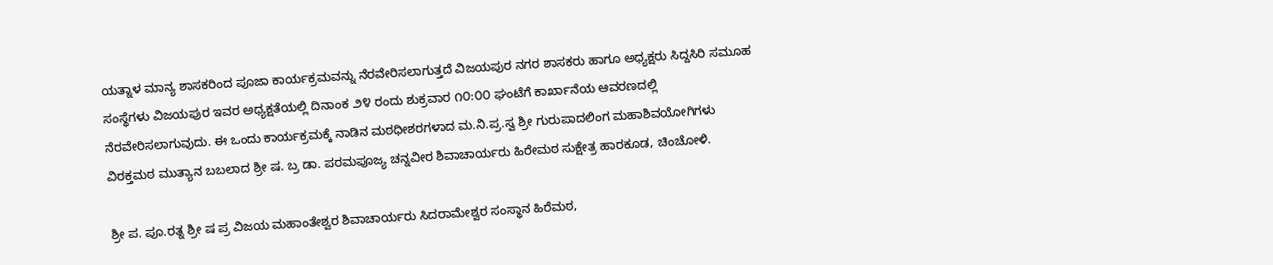ಯತ್ನಾಳ ಮಾನ್ಯ ಶಾಸಕರಿಂದ ಪೂಜಾ ಕಾರ್ಯಕ್ರಮವನ್ನು ನೆರವೇರಿಸಲಾಗುತ್ತದೆ ವಿಜಯಪುರ ನಗರ ಶಾಸಕರು ಹಾಗೂ ಅಧ್ಯಕ್ಷರು ಸಿದ್ದಸಿರಿ ಸಮೂಹ ಸಂಸ್ಥೆಗಳು ವಿಜಯಪುರ ಇವರ ಅಧ್ಯಕ್ಷತೆಯಲ್ಲಿ ದಿನಾಂಕ ౨೪ ರಂದು ಶುಕ್ರವಾರ ೧೦:೦೦ ಘಂಟೆಗೆ ಕಾರ್ಖಾನೆಯ ಆವರಣದಲ್ಲಿ ನೆರವೇರಿಸಲಾಗುವುದು. ಈ ಒಂದು ಕಾರ್ಯಕ್ರಮಕ್ಕೆ ನಾಡಿನ ಮಠಧೀಶರಗಳಾದ ಮ.ನಿ.ಪ್ರ.ಸ್ವ ಶ್ರೀ ಗುರುಪಾದಲಿಂಗ ಮಹಾಶಿವಯೋಗಿಗಳು ವಿರಕ್ತಮಠ ಮುತ್ಯಾನ ಬಬಲಾದ ಶ್ರೀ ಷ. ಬ್ರ ಡಾ. ಪರಮಪೂಜ್ಯ ಚನ್ನವೀರ ಶಿವಾಚಾರ್ಯರು ಹಿರೇಮಠ ಸುಕ್ಷೇತ್ರ ಹಾರಕೂಡ, ಚಿಂಚೋಳಿ.

ಶ್ರೀ ಪ. ಪೂ.ರತ್ನ ಶ್ರೀ ಷ ಪ್ರ ವಿಜಯ ಮಹಾಂತೇಶ್ವರ ಶಿವಾಚಾರ್ಯರು ಸಿದರಾಮೇಶ್ವರ ಸಂಸ್ಥಾನ ಹಿರೆಮಠ,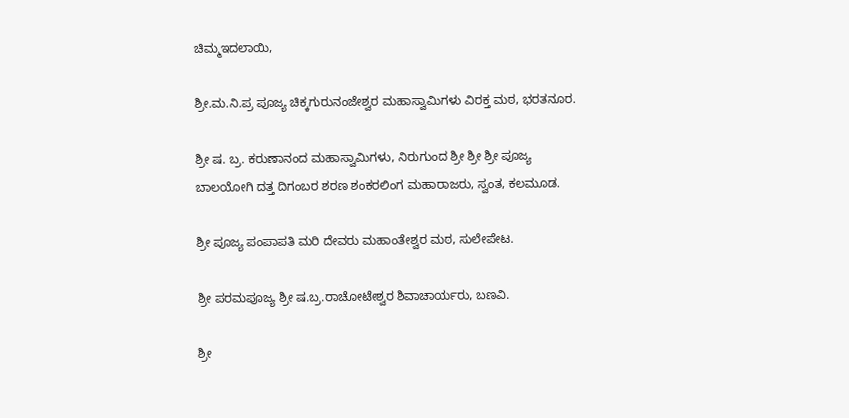ಚಿಮ್ಮಇದಲಾಯಿ,

ಶ್ರೀ.ಮ.ನಿ.ಪ್ರ ಪೂಜ್ಯ ಚಿಕ್ಕಗುರುನಂಜೇಶ್ವರ ಮಹಾಸ್ವಾಮಿಗಳು ವಿರಕ್ತ ಮಠ, ಭರತನೂರ.

ಶ್ರೀ ಷ. ಬ್ರ. ಕರುಣಾನಂದ ಮಹಾಸ್ವಾಮಿಗಳು, ನಿರುಗುಂದ ಶ್ರೀ ಶ್ರೀ ಶ್ರೀ ಪೂಜ್ಯ ಬಾಲಯೋಗಿ ದತ್ತ ದಿಗಂಬರ ಶರಣ ಶಂಕರಲಿಂಗ ಮಹಾರಾಜರು, ಸ್ವಂತ, ಕಲಮೂಡ.

ಶ್ರೀ ಪೂಜ್ಯ ಪಂಪಾಪತಿ ಮರಿ ದೇವರು ಮಹಾಂತೇಶ್ವರ ಮಠ, ಸುಲೇಪೇಟ.

ಶ್ರೀ ಪರಮಪೂಜ್ಯ ಶ್ರೀ ಷ.ಬ್ರ.ರಾಚೋಟೇಶ್ವರ ಶಿವಾಚಾರ್ಯರು, ಬಣವಿ.

ಶ್ರೀ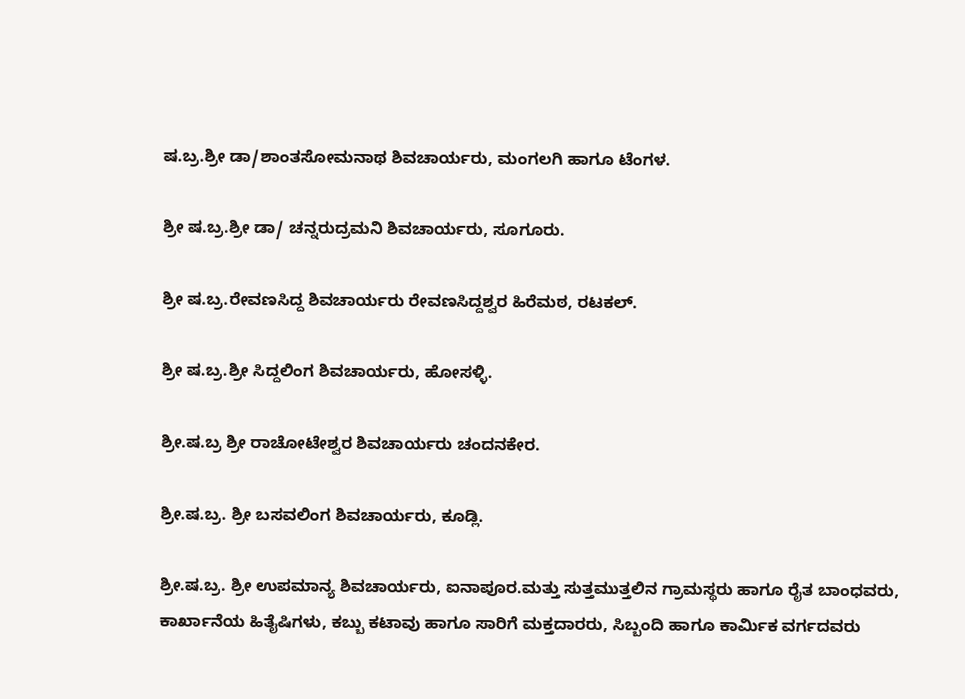ಷ.ಬ್ರ.ಶ್ರೀ ಡಾ/ಶಾಂತಸೋಮನಾಥ ಶಿವಚಾರ್ಯರು, ಮಂಗಲಗಿ ಹಾಗೂ ಟೆಂಗಳ.

ಶ್ರೀ ಷ.ಬ್ರ.ಶ್ರೀ ಡಾ/ ಚನ್ನರುದ್ರಮನಿ ಶಿವಚಾರ್ಯರು, ಸೂಗೂರು.

ಶ್ರೀ ಷ.ಬ್ರ.ರೇವಣಸಿದ್ದ ಶಿವಚಾರ್ಯರು ರೇವಣಸಿದ್ದಶ್ವರ ಹಿರೆಮಠ, ರಟಕಲ್.

ಶ್ರೀ ಷ.ಬ್ರ.ಶ್ರೀ ಸಿದ್ದಲಿಂಗ ಶಿವಚಾರ್ಯರು, ಹೋಸಳ್ಳಿ.

ಶ್ರೀ.ಷ.ಬ್ರ ಶ್ರೀ ರಾಚೋಟೇಶ್ವರ ಶಿವಚಾರ್ಯರು ಚಂದನಕೇರ.

ಶ್ರೀ.ಷ.ಬ್ರ. ಶ್ರೀ ಬಸವಲಿಂಗ ಶಿವಚಾರ್ಯರು, ಕೂಡ್ಲಿ.

ಶ್ರೀ.ಷ.ಬ್ರ. ಶ್ರೀ ಉಪಮಾನ್ಯ ಶಿವಚಾರ್ಯರು, ಐನಾಪೂರ.ಮತ್ತು ಸುತ್ತಮುತ್ತಲಿನ ಗ್ರಾಮಸ್ಥರು ಹಾಗೂ ರೈತ ಬಾಂಧವರು, ಕಾರ್ಖಾನೆಯ ಹಿತೈಷಿಗಳು, ಕಬ್ಬು ಕಟಾವು ಹಾಗೂ ಸಾರಿಗೆ ಮಕ್ತದಾರರು, ಸಿಬ್ಬಂದಿ ಹಾಗೂ ಕಾರ್ಮಿಕ ವರ್ಗದವರು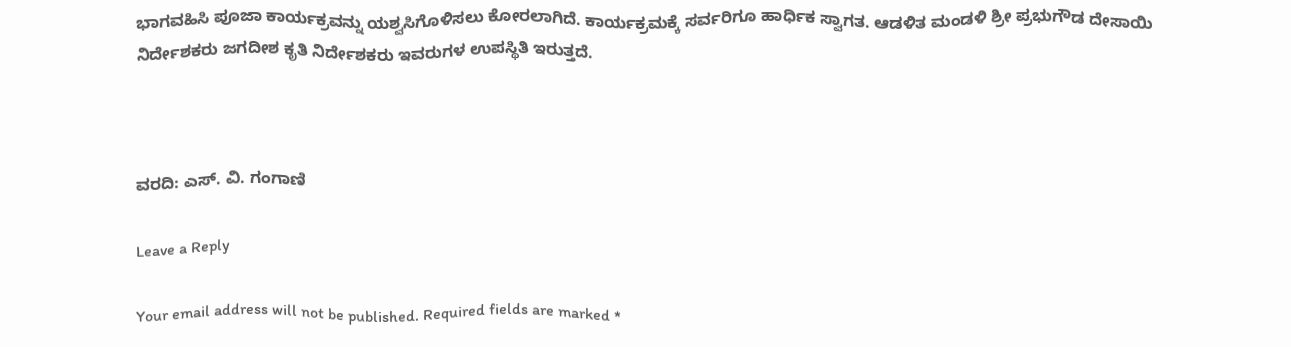ಭಾಗವಹಿಸಿ ಪೂಜಾ ಕಾರ್ಯಕ್ರವನ್ನು ಯಶ್ವಸಿಗೊಳಿಸಲು ಕೋರಲಾಗಿದೆ. ಕಾರ್ಯಕ್ರಮಕ್ಕೆ ಸರ್ವರಿಗೂ ಹಾರ್ಧಿಕ ಸ್ವಾಗತ. ಆಡಳಿತ ಮಂಡಳಿ ಶ್ರೀ ಪ್ರಭುಗೌಡ ದೇಸಾಯಿ ನಿರ್ದೇಶಕರು ಜಗದೀಶ ಕೃತಿ ನಿರ್ದೇಶಕರು ಇವರುಗಳ ಉಪಸ್ಥಿತಿ ಇರುತ್ತದೆ.



ವರದಿ: ಎಸ್. ವಿ. ಗಂಗಾಣಿ

Leave a Reply

Your email address will not be published. Required fields are marked *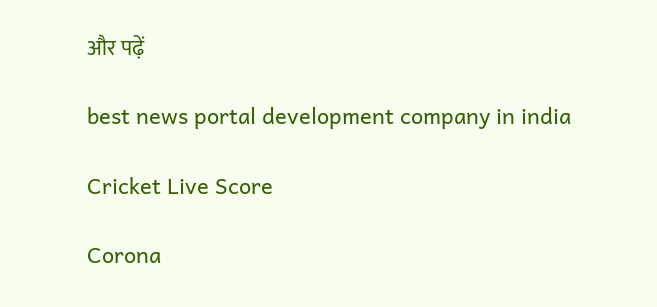और पढ़ें

best news portal development company in india

Cricket Live Score

Corona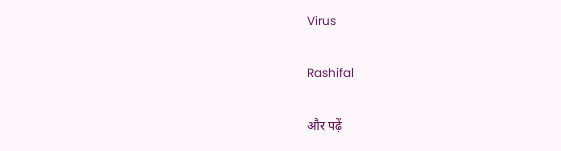Virus

Rashifal

और पढ़ें